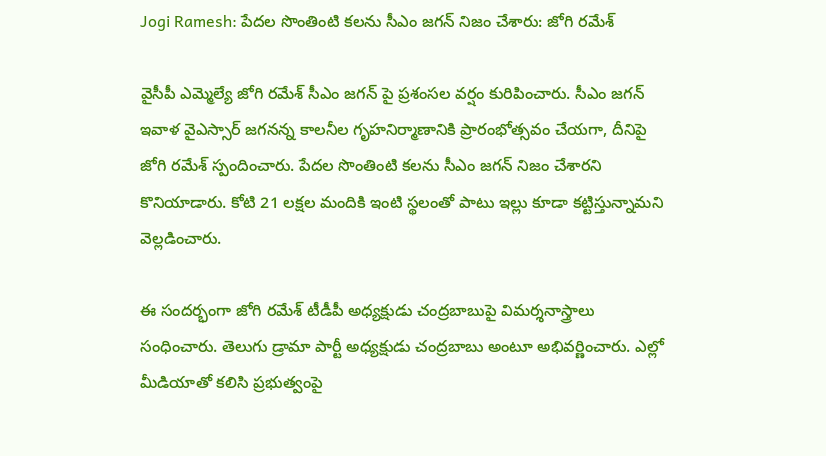Jogi Ramesh: పేదల సొంతింటి కలను సీఎం జగన్ నిజం చేశారు: జోగి రమేశ్

వైసీపీ ఎమ్మెల్యే జోగి రమేశ్ సీఎం జగన్ పై ప్రశంసల వర్షం కురిపించారు. సీఎం జగన్ ఇవాళ వైఎస్సార్ జగనన్న కాలనీల గృహనిర్మాణానికి ప్రారంభోత్సవం చేయగా, దీనిపై జోగి రమేశ్ స్పందించారు. పేదల సొంతింటి కలను సీఎం జగన్ నిజం చేశారని కొనియాడారు. కోటి 21 లక్షల మందికి ఇంటి స్థలంతో పాటు ఇల్లు కూడా కట్టిస్తున్నామని వెల్లడించారు.

ఈ సందర్భంగా జోగి రమేశ్ టీడీపీ అధ్యక్షుడు చంద్రబాబుపై విమర్శనాస్త్రాలు సంధించారు. తెలుగు డ్రామా పార్టీ అధ్యక్షుడు చంద్రబాబు అంటూ అభివర్ణించారు. ఎల్లో మీడియాతో కలిసి ప్రభుత్వంపై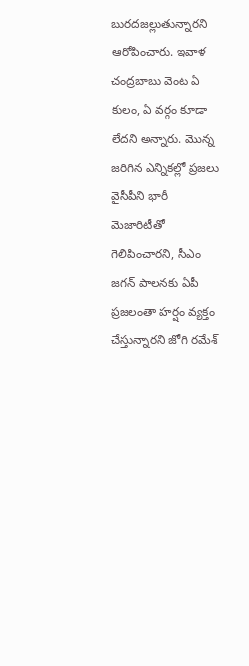బురదజల్లుతున్నారని ఆరోపించారు. ఇవాళ చంద్రబాబు వెంట ఏ కులం, ఏ వర్గం కూడా లేదని అన్నారు. మొన్న జరిగిన ఎన్నికల్లో ప్రజలు వైసీపీని భారీ మెజారిటీతో గెలిపించారని, సీఎం జగన్ పాలనకు ఏపీ ప్రజలంతా హర్షం వ్యక్తం చేస్తున్నారని జోగి రమేశ్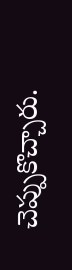చెప్పుకొచ్చారు.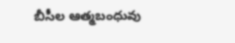బీసీల ఆత్మబంధువు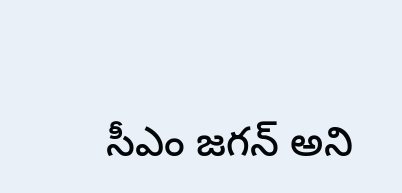సీఎం జగన్ అని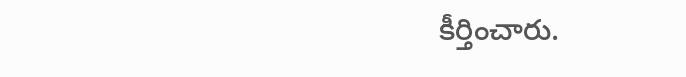కీర్తించారు.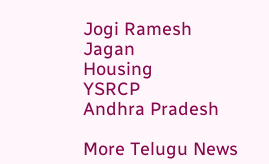Jogi Ramesh
Jagan
Housing
YSRCP
Andhra Pradesh

More Telugu News